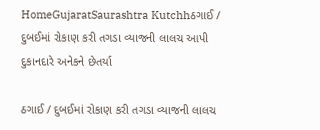HomeGujaratSaurashtra Kutchhઠગાઈ / દુબઈમાં રોકાણ કરી તગડા વ્યાજની લાલચ આપી દુકાનદારે અનેકને છેતર્યા

ઠગાઈ / દુબઈમાં રોકાણ કરી તગડા વ્યાજની લાલચ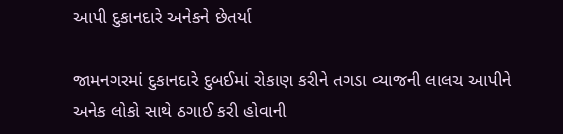આપી દુકાનદારે અનેકને છેતર્યા

જામનગરમાં દુકાનદારે દુબઈમાં રોકાણ કરીને તગડા વ્યાજની લાલચ આપીને અનેક લોકો સાથે ઠગાઈ કરી હોવાની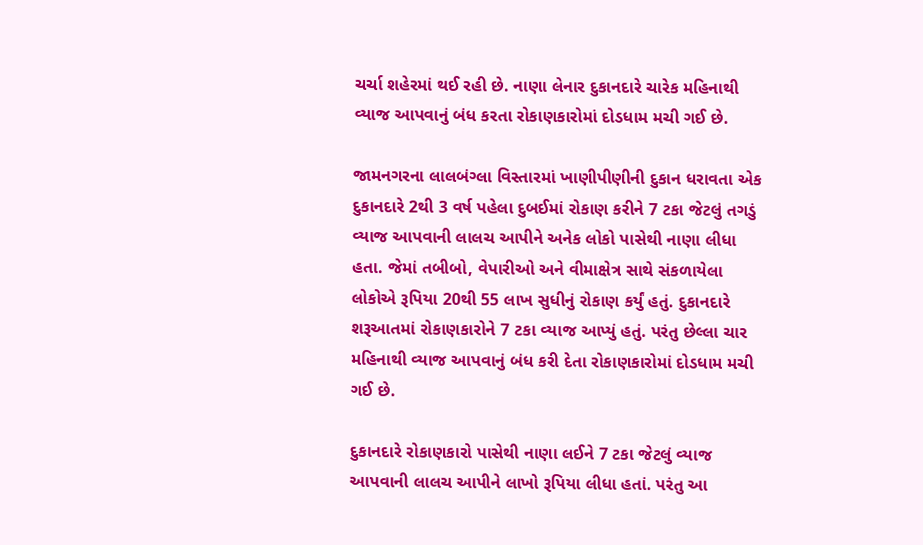ચર્ચા શહેરમાં થઈ રહી છે. નાણા લેનાર દુકાનદારે ચારેક મહિનાથી વ્યાજ આપવાનું બંધ કરતા રોકાણકારોમાં દોડધામ મચી ગઈ છે.

જામનગરના લાલબંગ્લા વિસ્તારમાં ખાણીપીણીની દુકાન ધરાવતા એક દુકાનદારે 2થી 3 વર્ષ પહેલા દુબઈમાં રોકાણ કરીને 7 ટકા જેટલું તગડું વ્યાજ આપવાની લાલચ આપીને અનેક લોકો પાસેથી નાણા લીધા હતા. જેમાં તબીબો, વેપારીઓ અને વીમાક્ષેત્ર સાથે સંકળાયેલા લોકોએ રૂપિયા 20થી 55 લાખ સુધીનું રોકાણ કર્યું હતું. દુકાનદારે શરૂઆતમાં રોકાણકારોને 7 ટકા વ્યાજ આપ્યું હતું. પરંતુ છેલ્લા ચાર મહિનાથી વ્યાજ આપવાનું બંધ કરી દેતા રોકાણકારોમાં દોડધામ મચી ગઈ છે.

દુકાનદારે રોકાણકારો પાસેથી નાણા લઈને 7 ટકા જેટલું વ્યાજ આપવાની લાલચ આપીને લાખો રૂપિયા લીધા હતાં. પરંતુ આ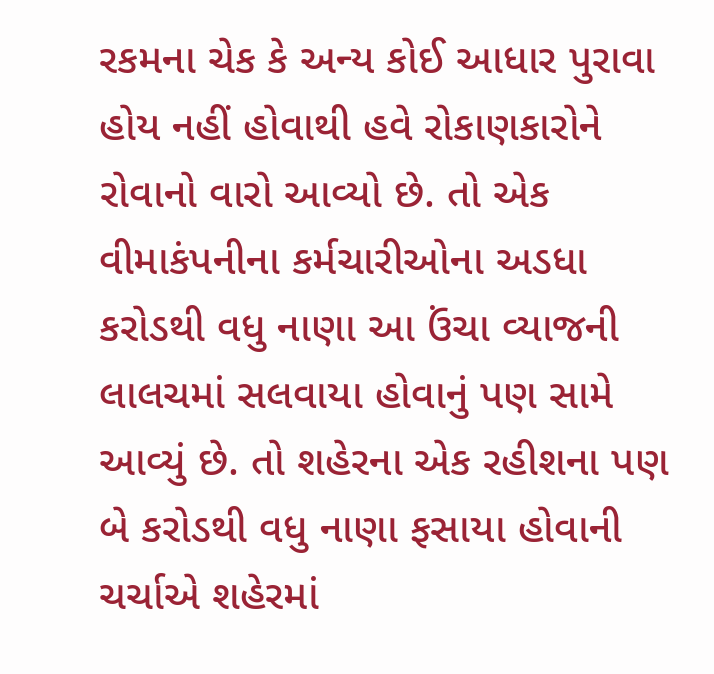રકમના ચેક કે અન્ય કોઈ આધાર પુરાવા હોય નહીં હોવાથી હવે રોકાણકારોને રોવાનો વારો આવ્યો છે. તો એક વીમાકંપનીના કર્મચારીઓના અડધા કરોડથી વધુ નાણા આ ઉંચા વ્યાજની લાલચમાં સલવાયા હોવાનું પણ સામે આવ્યું છે. તો શહેરના એક રહીશના પણ બે કરોડથી વધુ નાણા ફસાયા હોવાની ચર્ચાએ શહેરમાં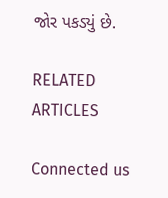જોર પકડ્યું છે.

RELATED ARTICLES

Connected us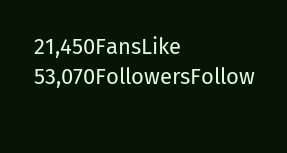21,450FansLike
53,070FollowersFollow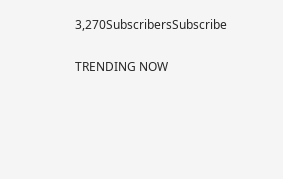3,270SubscribersSubscribe

TRENDING NOW